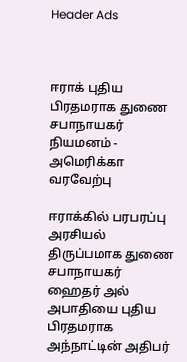Header Ads



ஈராக் புதிய பிரதமராக துணை சபாநாயகர் நியமனம் - அமெரிக்கா வரவேற்பு

ஈராக்கில் பரபரப்பு அரசியல் திருப்பமாக துணை சபாநாயகர் ஹைதர் அல் அபாதியை புதிய பிரதமராக அந்நாட்டின் அதிபர்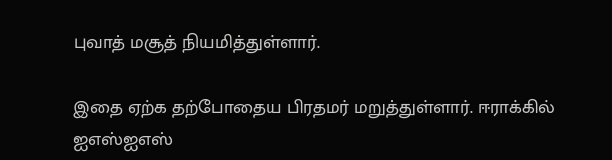புவாத் மசூத் நியமித்துள்ளார்.

இதை ஏற்க தற்போதைய பிரதமர் மறுத்துள்ளார். ஈராக்கில் ஐஎஸ்ஐஎஸ்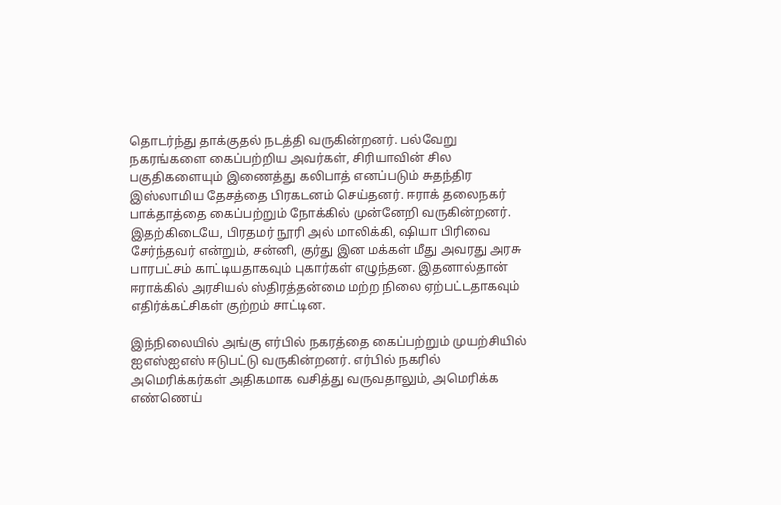தொடர்ந்து தாக்குதல் நடத்தி வருகின்றனர். பல்வேறு நகரங்களை கைப்பற்றிய அவர்கள், சிரியாவின் சில பகுதிகளையும் இணைத்து கலிபாத் எனப்படும் சுதந்திர இஸ்லாமிய தேசத்தை பிரகடனம் செய்தனர். ஈராக் தலைநகர் பாக்தாத்தை கைப்பற்றும் நோக்கில் முன்னேறி வருகின்றனர். இதற்கிடையே, பிரதமர் நூரி அல் மாலிக்கி, ஷியா பிரிவை சேர்ந்தவர் என்றும், சன்னி, குர்து இன மக்கள் மீது அவரது அரசு பாரபட்சம் காட்டியதாகவும் புகார்கள் எழுந்தன. இதனால்தான் ஈராக்கில் அரசியல் ஸ்திரத்தன்மை மற்ற நிலை ஏற்பட்டதாகவும் எதிர்க்கட்சிகள் குற்றம் சாட்டின.

இந்நிலையில் அங்கு எர்பில் நகரத்தை கைப்பற்றும் முயற்சியில் ஐஎஸ்ஐஎஸ் ஈடுபட்டு வருகின்றனர். எர்பில் நகரில் அமெரிக்கர்கள் அதிகமாக வசித்து வருவதாலும், அமெரிக்க எண்ணெய்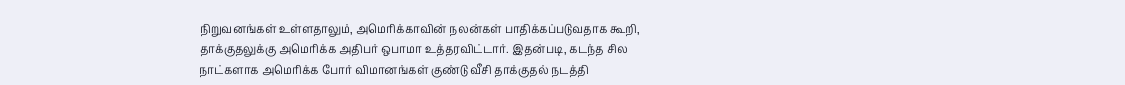நிறுவனங்கள் உள்ளதாலும், அமெரிக்காவின் நலன்கள் பாதிக்கப்படுவதாக கூறி, தாக்குதலுக்கு அமெரிக்க அதிபர் ஒபாமா உத்தரவிட்டார். இதன்படி, கடந்த சில நாட்களாக அமெரிக்க போர் விமானங்கள் குண்டு வீசி தாக்குதல் நடத்தி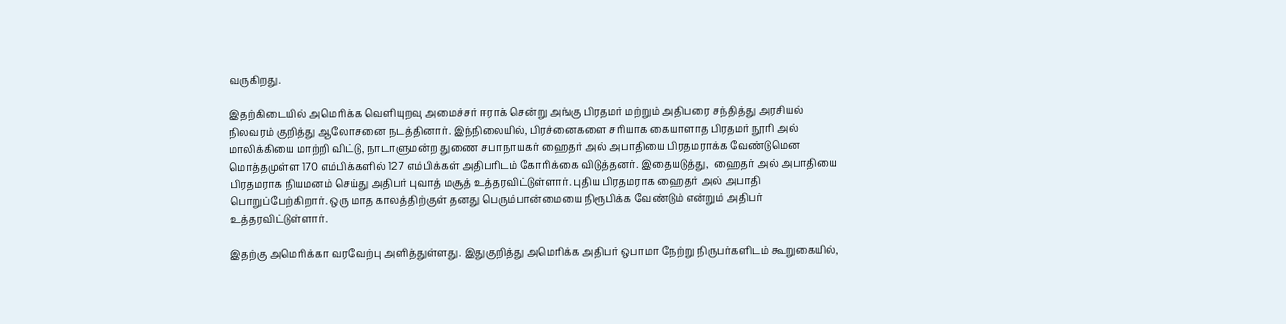வருகிறது.

இதற்கிடையில் அமெரிக்க வெளியுறவு அமைச்சர் ஈராக் சென்று அங்கு பிரதமர் மற்றும் அதிபரை சந்தித்து அரசியல் நிலவரம் குறித்து ஆலோசனை நடத்தினார். இந்நிலையில், பிரச்னைகளை சரியாக கையாளாத பிரதமர் நூரி அல் மாலிக்கியை மாற்றி விட்டு, நாடாளுமன்ற துணை சபாநாயகர் ஹைதர் அல் அபாதியை பிரதமராக்க வேண்டுமென மொத்தமுள்ள 170 எம்பிக்களில் 127 எம்பிக்கள் அதிபரிடம் கோரிக்கை விடுத்தனர். இதையடுத்து,  ஹைதர் அல் அபாதியை பிரதமராக நியமனம் செய்து அதிபர் புவாத் மசூத் உத்தரவிட்டுள்ளார். புதிய பிரதமராக ஹைதர் அல் அபாதி பொறுப்பேற்கிறார். ஒரு மாத காலத்திற்குள் தனது பெரும்பான்மையை நிரூபிக்க வேண்டும் என்றும் அதிபர் உத்தரவிட்டுள்ளார்.

இதற்கு அமெரிக்கா வரவேற்பு அளித்துள்ளது. இதுகுறித்து அமெரிக்க அதிபர் ஒபாமா நேற்று நிருபர்களிடம் கூறுகையில்,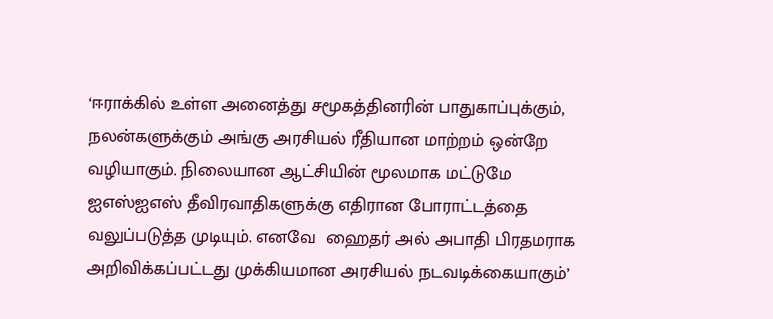‘ஈராக்கில் உள்ள அனைத்து சமூகத்தினரின் பாதுகாப்புக்கும், நலன்களுக்கும் அங்கு அரசியல் ரீதியான மாற்றம் ஒன்றே வழியாகும். நிலையான ஆட்சியின் மூலமாக மட்டுமே ஐஎஸ்ஐஎஸ் தீவிரவாதிகளுக்கு எதிரான போராட்டத்தை வலுப்படுத்த முடியும். எனவே  ஹைதர் அல் அபாதி பிரதமராக அறிவிக்கப்பட்டது முக்கியமான அரசியல் நடவடிக்கையாகும்’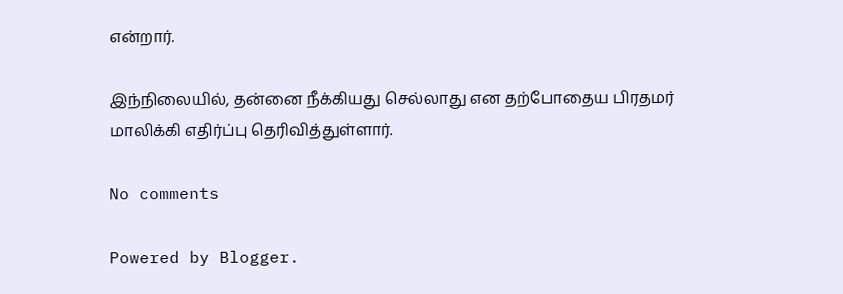என்றார்.

இந்நிலையில், தன்னை நீக்கியது செல்லாது என தற்போதைய பிரதமர் மாலிக்கி எதிர்ப்பு தெரிவித்துள்ளார்.

No comments

Powered by Blogger.